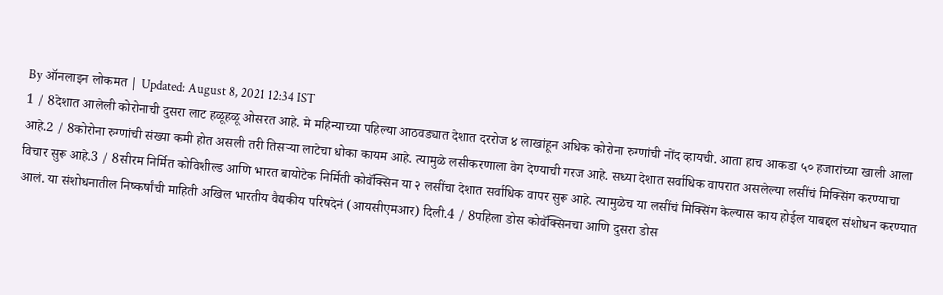By ऑनलाइन लोकमत | Updated: August 8, 2021 12:34 IST
1 / 8देशात आलेली कोरोनाची दुसरा लाट हळूहळू ओसरत आहे. मे महिन्याच्या पहिल्या आठवड्यात देशात दररोज ४ लाखांहून अधिक कोरोना रुग्णांची नोंद व्हायची. आता हाच आकडा ५० हजारांच्या खाली आला आहे.2 / 8कोरोना रुग्णांची संख्या कमी होत असली तरी तिसऱ्या लाटेचा धोका कायम आहे. त्यामुळे लसीकरणाला वेग देण्याची गरज आहे. सध्या देशात सर्वाधिक वापरात असलेल्या लसींचं मिक्सिंग करण्याचा विचार सुरू आहे.3 / 8सीरम निर्मित कोविशील्ड आणि भारत बायोटेक निर्मिती कोवॅक्सिन या २ लसींचा देशात सर्वाधिक वापर सुरू आहे. त्यामुळेच या लसींचं मिक्सिंग केल्यास काय होईल याबद्दल संशोधन करण्यात आलं. या संशोधनातील निष्कर्षांची माहिती अखिल भारतीय वैद्यकीय परिषदेनं (आयसीएमआर) दिली.4 / 8पहिला डोस कोवॅक्सिनचा आणि दुसरा डोस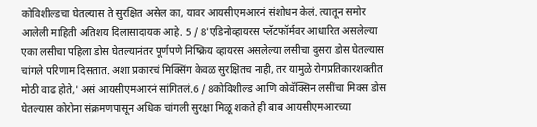कोविशील्डचा घेतल्यास ते सुरक्षित असेल का, यावर आयसीएमआरनं संशोधन केलं. त्यातून समोर आलेली माहिती अतिशय दिलासादायक आहे. 5 / 8'एडिनोव्हायरस प्लॅटफॉर्मवर आधारित असलेल्या एका लसीचा पहिला डोस घेतल्यानंतर पूर्णपणे निष्क्रिय व्हायरस असलेल्या लसीचा दुसरा डोस घेतल्यास चांगले परिणाम दिसतात. अशा प्रकारचं मिक्सिंग केवळ सुरक्षितच नाही, तर यामुळे रोगप्रतिकारशक्तीत मोठी वाढ होते,' असं आयसीएमआरनं सांगितलं.6 / 8कोविशील्ड आणि कोवॅक्सिन लसींचा मिक्स डोस घेतल्यास कोरोना संक्रमणपासून अधिक चांगली सुरक्षा मिळू शकते ही बाब आयसीएमआरच्या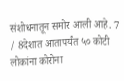संशोधनातून समोर आली आहे. 7 / 8देशात आतापर्यंत ५० कोटी लोकांना कोरोना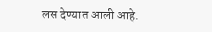लस देण्यात आली आहे.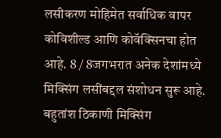लसीकरण मोहिमेत सर्वाधिक वापर कोविशील्ड आणि कोवॅक्सिनचा होत आहे. 8 / 8जगभरात अनेक देशांमध्ये मिक्सिंग लसींबद्दल संशोधन सुरू आहे. बहुतांश ठिकाणी मिक्सिंग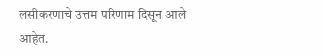लसीकरणाचे उत्तम परिणाम दिसून आले आहेत.